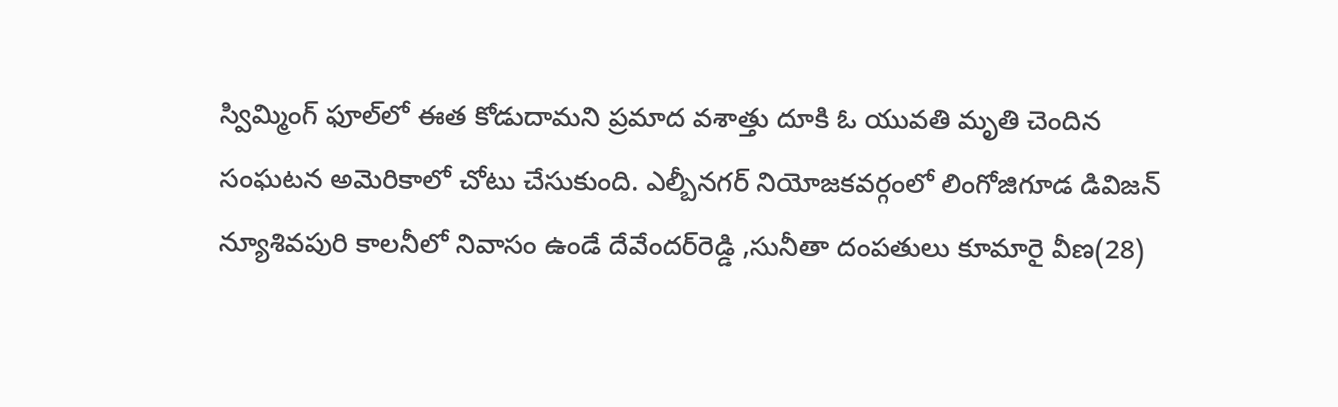స్విమ్మింగ్ ఫూల్‌లో ఈత కోడుదామని ప్రమాద వశాత్తు దూకి ఓ యువతి మృతి చెందిన సంఘటన అమెరికాలో చోటు చేసుకుంది. ఎల్బీనగర్ నియోజకవర్గంలో లింగోజిగూడ డివిజన్ న్యూశివపురి కాలనీలో నివాసం ఉండే దేవేందర్‌రెడ్డి ,సునీతా దంపతులు కూమారై వీణ(28)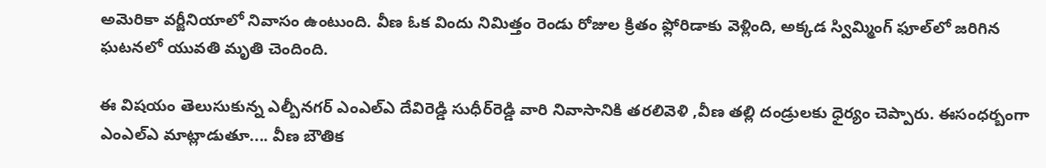అమెరికా వర్జీనియాలో నివాసం ఉంటుంది. వీణ ఓక విందు నిమిత్తం రెండు రోజుల క్రితం ఫ్లోరిడాకు వెళ్లింది, అక్కడ స్విమ్మింగ్ ఫూల్‌లో జరిగిన ఘటనలో యువతి మృతి చెందింది.

ఈ విషయం తెలుసుకున్న ఎల్బీనగర్ ఎంఎల్ఎ దేవిరెడ్డి సుధీర్‌రెడ్డి వారి నివాసానికి తరలివెళి ,వీణ తల్లి దండ్రులకు ధైర్యం చెప్పారు. ఈసంధర్బంగా ఎంఎల్ఎ మాట్లాడుతూ.... వీణ బౌతిక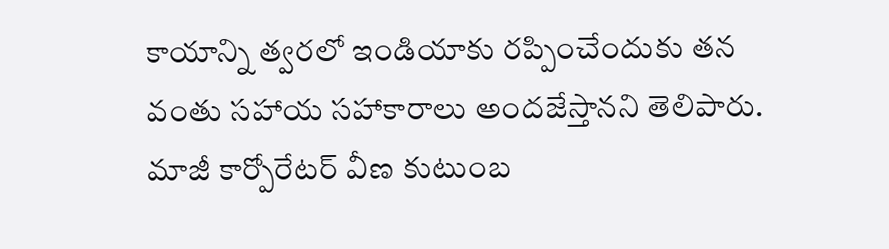కాయాన్ని త్వరలో ఇండియాకు రప్పించేందుకు తన వంతు సహాయ సహాకారాలు అందజేస్తానని తెలిపారు. మాజీ కార్పోరేటర్ వీణ కుటుంబ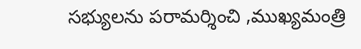సభ్యులను పరామర్శించి ,ముఖ్యమంత్రి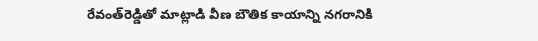రేవంత్‌రెడ్డితో మాట్లాడి వీణ బౌతిక కాయాన్ని నగరానికి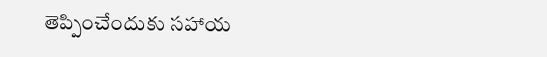తెప్పించేందుకు సహాయ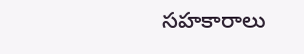సహకారాలు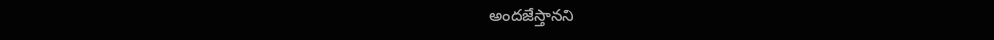అందజేస్తానని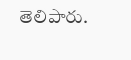తెలిపారు.